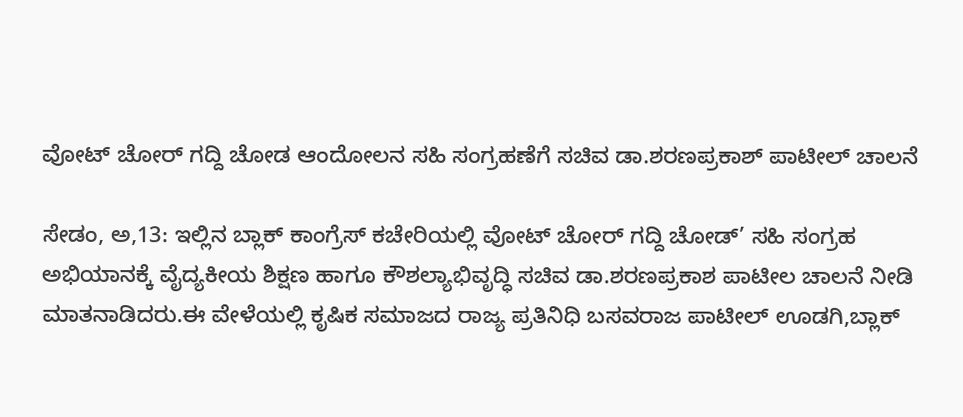ವೋಟ್ ಚೋರ್ ಗದ್ದಿ ಚೋಡ ಆಂದೋಲನ ಸಹಿ ಸಂಗ್ರಹಣೆಗೆ ಸಚಿವ ಡಾ.ಶರಣಪ್ರಕಾಶ್ ಪಾಟೀಲ್ ಚಾಲನೆ

ಸೇಡಂ, ಅ,13: ಇಲ್ಲಿನ ಬ್ಲಾಕ್ ಕಾಂಗ್ರೆಸ್ ಕಚೇರಿಯಲ್ಲಿ ವೋಟ್ ಚೋರ್ ಗದ್ದಿ ಚೋಡ್’ ಸಹಿ ಸಂಗ್ರಹ ಅಭಿಯಾನಕ್ಕೆ ವೈದ್ಯಕೀಯ ಶಿಕ್ಷಣ ಹಾಗೂ ಕೌಶಲ್ಯಾಭಿವೃದ್ಧಿ ಸಚಿವ ಡಾ.ಶರಣಪ್ರಕಾಶ ಪಾಟೀಲ ಚಾಲನೆ ನೀಡಿ ಮಾತನಾಡಿದರು.ಈ ವೇಳೆಯಲ್ಲಿ ಕೃಷಿಕ ಸಮಾಜದ ರಾಜ್ಯ ಪ್ರತಿನಿಧಿ ಬಸವರಾಜ ಪಾಟೀಲ್ ಊಡಗಿ,ಬ್ಲಾಕ್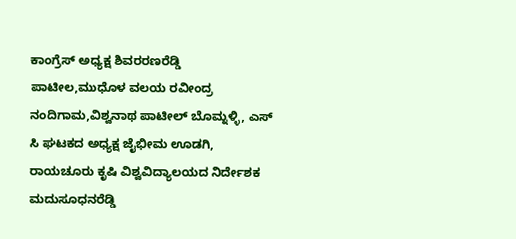ಕಾಂಗ್ರೆಸ್ ಅಧ್ಯಕ್ಷ ಶಿವರರಣರೆಡ್ಡಿ ಪಾಟೀಲ,ಮುಧೊಳ ವಲಯ ರವೀಂದ್ರ ನಂದಿಗಾಮ,ವಿಶ್ವನಾಥ ಪಾಟೀಲ್ ಬೊಮ್ನಳ್ಳಿ, ಎಸ್ ಸಿ ಘಟಕದ ಅಧ್ಯಕ್ಷ ಜೈಭೀಮ ಊಡಗಿ, ರಾಯಚೂರು ಕೃಷಿ ವಿಶ್ವವಿದ್ಯಾಲಯದ ನಿರ್ದೇಶಕ ಮದುಸೂಧನರೆಡ್ಡಿ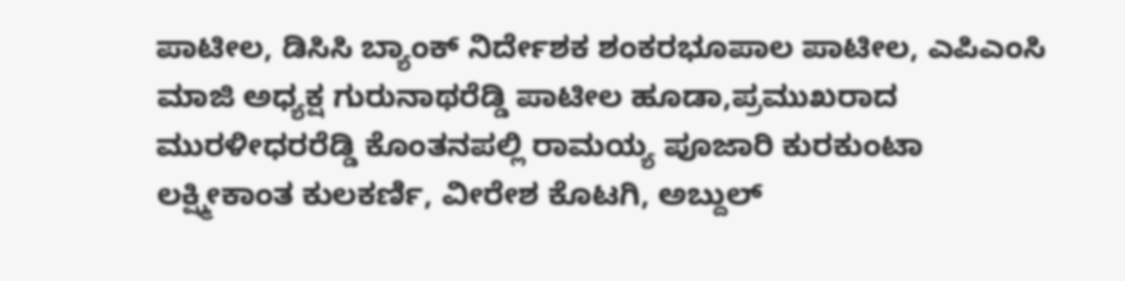ಪಾಟೀಲ, ಡಿಸಿಸಿ ಬ್ಯಾಂಕ್ ನಿರ್ದೇಶಕ ಶಂಕರಭೂಪಾಲ ಪಾಟೀಲ, ಎಪಿಎಂಸಿ ಮಾಜಿ ಅಧ್ಯಕ್ಷ ಗುರುನಾಥರೆಡ್ಡಿ ಪಾಟೀಲ ಹೂಡಾ,ಪ್ರಮುಖರಾದ ಮುರಳೀಧರರೆಡ್ಡಿ ಕೊಂತನಪಲ್ಲಿ ರಾಮಯ್ಯ ಪೂಜಾರಿ ಕುರಕುಂಟಾ ಲಕ್ಷ್ಮೀಕಾಂತ ಕುಲಕರ್ಣಿ, ವೀರೇಶ ಕೊಟಗಿ, ಅಬ್ದುಲ್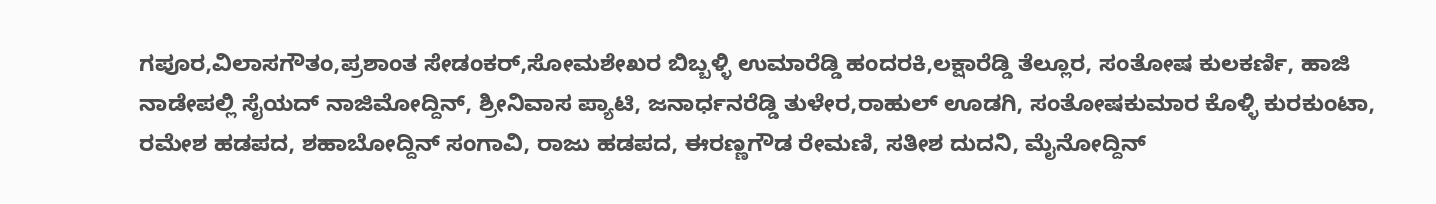ಗಪೂರ,ವಿಲಾಸಗೌತಂ,ಪ್ರಶಾಂತ ಸೇಡಂಕರ್,ಸೋಮಶೇಖರ ಬಿಬ್ಬಳ್ಳಿ ಉಮಾರೆಡ್ಡಿ ಹಂದರಕಿ,ಲಕ್ಷಾರೆಡ್ಡಿ ತೆಲ್ಲೂರ, ಸಂತೋಷ ಕುಲಕರ್ಣಿ, ಹಾಜಿ ನಾಡೇಪಲ್ಲಿ ಸೈಯದ್ ನಾಜಿಮೋದ್ದಿನ್, ಶ್ರೀನಿವಾಸ ಪ್ಯಾಟಿ, ಜನಾರ್ಧನರೆಡ್ಡಿ ತುಳೇರ,ರಾಹುಲ್ ಊಡಗಿ, ಸಂತೋಷಕುಮಾರ ಕೊಳ್ಳಿ ಕುರಕುಂಟಾ, ರಮೇಶ ಹಡಪದ, ಶಹಾಬೋದ್ದಿನ್ ಸಂಗಾವಿ, ರಾಜು ಹಡಪದ, ಈರಣ್ಣಗೌಡ ರೇಮಣಿ, ಸತೀಶ ದುದನಿ, ಮೈನೋದ್ದಿನ್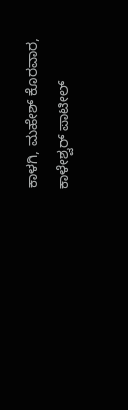ಕಾಳಗಿ, ಮಹೇಶ್ ಕೊರವಾರ, ಕಾಳೇಶ್ವರ್ ಪಾಟೀಲ್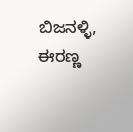ಬಿಜನಳ್ಳಿ, ಈರಣ್ಣ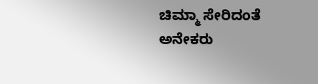ಚಿಮ್ಮಾ ಸೇರಿದಂತೆ ಅನೇಕರು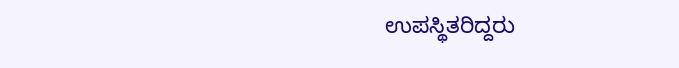ಉಪಸ್ಥಿತರಿದ್ದರು